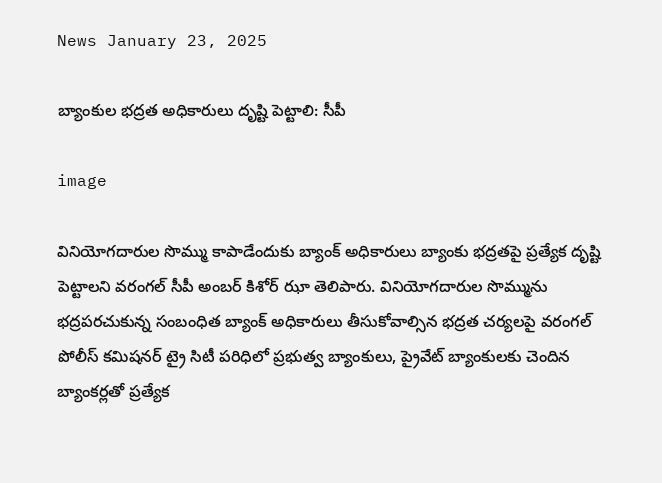News January 23, 2025

బ్యాంకుల భద్రత అధికారులు దృష్టి పెట్టాలి: సీపీ

image

వినియోగదారుల సొమ్ము కాపాడేందుకు బ్యాంక్‌ అధికారులు బ్యాంకు భద్రతపై ప్రత్యేక దృష్టి పెట్టాలని వరంగల్‌ సీపీ అంబర్ కిశోర్ ఝా తెలిపారు. వినియోగదారుల సొమ్మును భద్రపరచుకున్న సంబంధిత బ్యాంక్‌ అధికారులు తీసుకోవాల్సిన భద్రత చర్యలపై వరంగల్‌ పోలీస్‌ కమిషనర్‌ ట్రై సిటీ పరిధిలో ప్రభుత్వ బ్యాంకులు, ప్రైవేట్ బ్యాంకులకు చెందిన బ్యాంకర్లతో ప్రత్యేక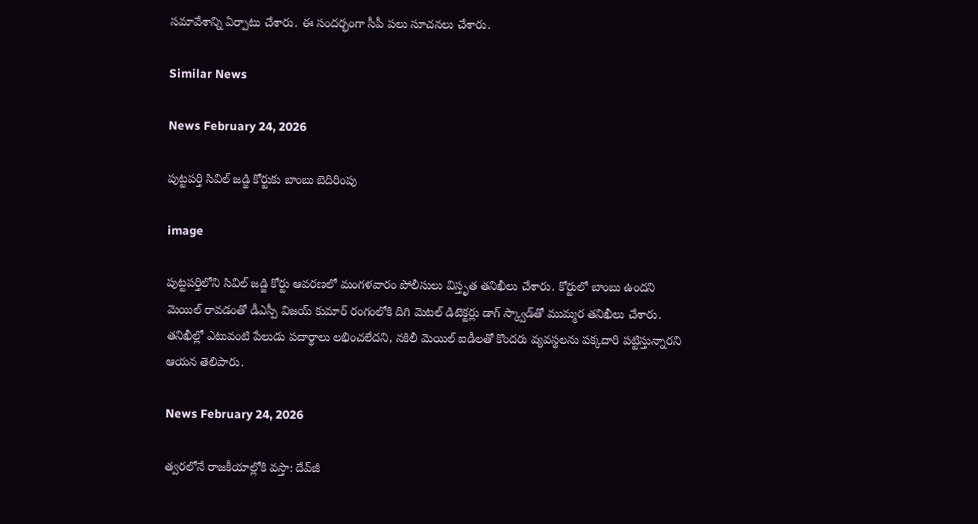సమావేశాన్ని ఏర్పాటు చేశారు. ఈ సందర్భంగా సీపీ పలు సూచనలు చేశారు.

Similar News

News February 24, 2026

పుట్టపర్తి సివిల్ జడ్జి కోర్టుకు బాంబు బెదిరింపు

image

పుట్టపర్తిలోని సివిల్ జడ్జి కోర్టు ఆవరణలో మంగళవారం పోలీసులు విస్తృత తనిఖీలు చేశారు. కోర్టులో బాంబు ఉందని మెయిల్ రావడంతో డీఎస్పీ విజయ్ కుమార్ రంగంలోకి దిగి మెటల్ డిటెక్టర్లు డాగ్ స్క్వాడ్‌తో ముమ్మర తనిఖీలు చేశారు. తనిఖీల్లో ఎటువంటి పేలుడు పదార్థాలు లభించలేదని, నకిలీ మెయిల్ ఐడీలతో కొందరు వ్యవస్థలను పక్కదారి పట్టిస్తున్నారని ఆయన తెలిపారు.

News February 24, 2026

త్వరలోనే రాజకీయాల్లోకి వస్తా: దేవ్‌జీ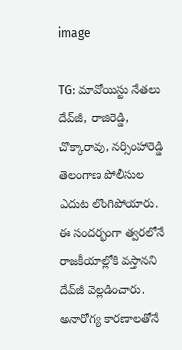image

TG: మావోయిస్టు నేతలు దేవ్‌జీ, రాజిరెడ్డి, చొక్కారావు, నర్సింహారెడ్డి తెలంగాణ పోలీసుల ఎదుట లొంగిపోయారు. ఈ సందర్భంగా త్వరలోనే రాజకీయాల్లోకి వస్తానని దేవ్‌జీ వెల్లడించారు. అనారోగ్య కారణాలతోనే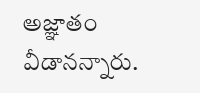అజ్ఞాతం వీడానన్నారు.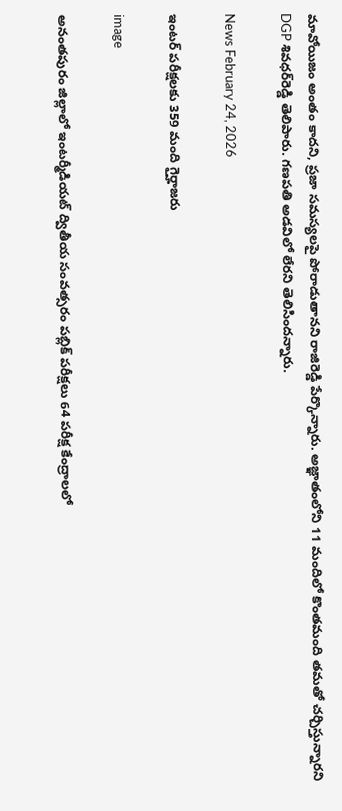మావోయిజం అంతం కాదని, ప్రజా సమస్యలపై పోరాడుతానని రాజిరెడ్డి పేర్కొన్నారు. అజ్ఞాతంలోని 11 మందిలో కొంతమంది తమతో చర్చిస్తున్నారని DGP శివధర్‌రెడ్డి తెలిపారు. గణపతి అడవిలో లేరని తెలిసిందన్నారు.

News February 24, 2026

ఇంటర్ పరీక్షలకు 359 మంది గైర్హాజరు

image

అనంతపురం జిల్లాలో ఇంటర్మీడియట్ ద్వితీయ సంవత్సరం పబ్లిక్ పరీక్షలు 64 పరీక్ష కేంద్రాలలో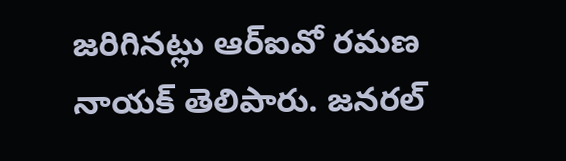జరిగినట్లు ఆర్ఐవో రమణ నాయక్ తెలిపారు. జనరల్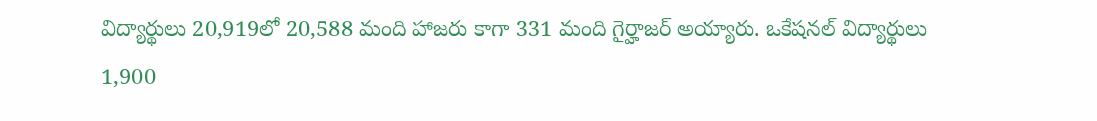విద్యార్థులు 20,919లో 20,588 మంది హాజరు కాగా 331 మంది గైర్హాజర్ అయ్యారు. ఒకేషనల్ విద్యార్థులు 1,900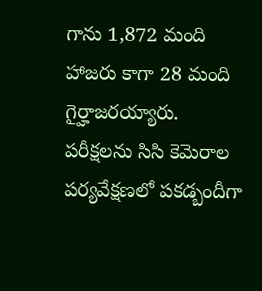గాను 1,872 మంది హాజరు కాగా 28 మంది గైర్హాజరయ్యారు. పరీక్షలను సిసి కెమెరాల పర్యవేక్షణలో పకడ్బందీగా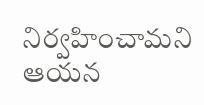నిర్వహించామని ఆయన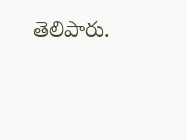తెలిపారు.